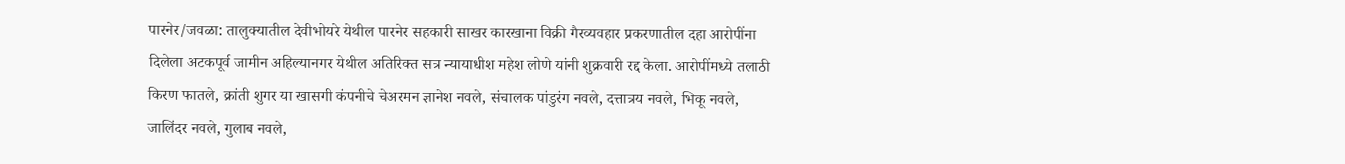पारनेर/जवळा: तालुक्यातील देवीभोयरे येथील पारनेर सहकारी साखर कारखाना विक्री गैरव्यवहार प्रकरणातील दहा आरोपींना दिलेला अटकपूर्व जामीन अहिल्यानगर येथील अतिरिक्त सत्र न्यायाधीश महेश लोणे यांनी शुक्रवारी रद्द केला. आरोपींमध्ये तलाठी किरण फातले, क्रांती शुगर या खासगी कंपनीचे चेअरमन ज्ञानेश नवले, संचालक पांडुरंग नवले, दत्तात्रय नवले, भिकू नवले, जालिंदर नवले, गुलाब नवले,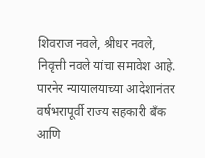शिवराज नवले, श्रीधर नवले, निवृत्ती नवले यांचा समावेश आहे.
पारनेर न्यायालयाच्या आदेशानंतर वर्षभरापूर्वी राज्य सहकारी बँक आणि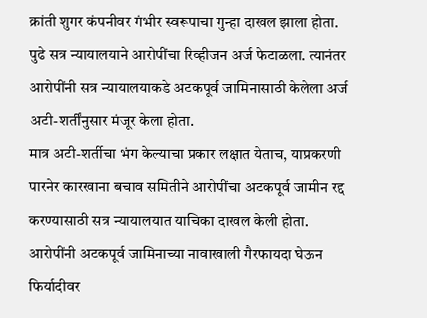क्रांती शुगर कंपनीवर गंभीर स्वरूपाचा गुन्हा दाखल झाला होता. पुढे सत्र न्यायालयाने आरोपींचा रिव्हीजन अर्ज फेटाळला. त्यानंतर आरोपींनी सत्र न्यायालयाकडे अटकपूर्व जामिनासाठी केलेला अर्ज अटी-शर्तींनुसार मंजूर केला होता.
मात्र अटी-शर्तीचा भंग केल्याचा प्रकार लक्षात येताच, याप्रकरणी पारनेर कारखाना बचाव समितीने आरोपींचा अटकपूर्व जामीन रद्द करण्यासाठी सत्र न्यायालयात याचिका दाखल केली होता. आरोपींनी अटकपूर्व जामिनाच्या नावाखाली गैरफायदा घेऊन फिर्यादीवर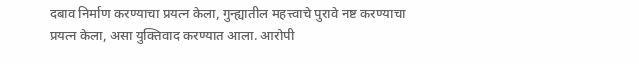दबाव निर्माण करण्याचा प्रयत्न केला, गुन्ह्यातील महत्त्वाचे पुरावे नष्ट करण्याचा प्रयत्न केला, असा युक्तिवाद करण्यात आला. आरोपी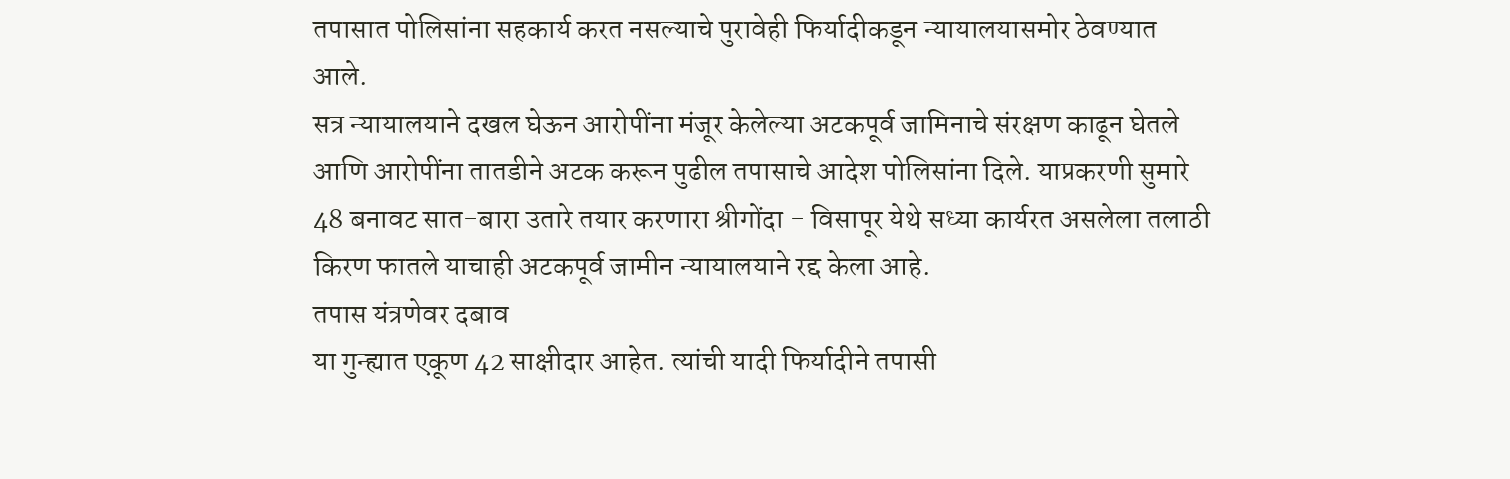तपासात पोलिसांना सहकार्य करत नसल्याचे पुरावेही फिर्यादीकडून न्यायालयासमोर ठेवण्यात आले.
सत्र न्यायालयाने दखल घेऊन आरोपींना मंजूर केलेल्या अटकपूर्व जामिनाचे संरक्षण काढून घेतले आणि आरोपींना तातडीने अटक करून पुढील तपासाचे आदेश पोलिसांना दिले. याप्रकरणी सुमारे 48 बनावट सात-बारा उतारे तयार करणारा श्रीगोंदा - विसापूर येथे सध्या कार्यरत असलेला तलाठी किरण फातले याचाही अटकपूर्व जामीन न्यायालयाने रद्द केला आहे.
तपास यंत्रणेवर दबाव
या गुन्ह्यात एकूण 42 साक्षीदार आहेत. त्यांची यादी फिर्यादीने तपासी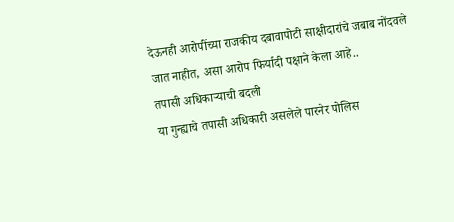देऊनही आरोपींच्या राजकीय दबावापोटी साक्षीदारांचे जबाब नोंदवले जात नाहीत, असा आरोप फिर्यादी पक्षाने केला आहे..
तपासी अधिकाऱ्याची बदली
या गुन्ह्याचे तपासी अधिकारी असलेले पारनेर पोलिस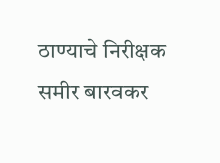ठाण्याचे निरीक्षक समीर बारवकर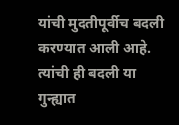यांची मुदतीपूर्वीच बदली करण्यात आली आहे. त्यांची ही बदली या गुन्ह्यात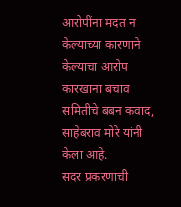आरोपींना मदत न केल्याच्या कारणाने केल्याचा आरोप कारखाना बचाव समितीचे बबन कवाद, साहेबराव मोरे यांनी केला आहे.
सदर प्रकरणाची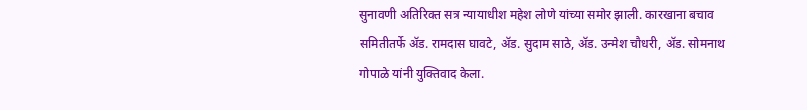सुनावणी अतिरिक्त सत्र न्यायाधीश महेश लोणे यांच्या समोर झाली. कारखाना बचाव समितीतर्फे ॲड. रामदास घावटे, ॲड. सुदाम साठे, ॲड. उन्मेश चौधरी, ॲड. सोमनाथ गोपाळे यांनी युक्तिवाद केला.